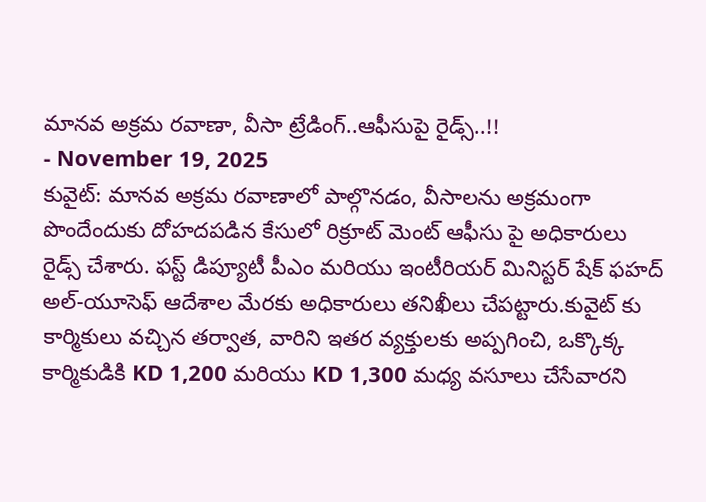మానవ అక్రమ రవాణా, వీసా ట్రేడింగ్..ఆఫీసుపై రైడ్స్..!!
- November 19, 2025
కువైట్: మానవ అక్రమ రవాణాలో పాల్గొనడం, వీసాలను అక్రమంగా పొందేందుకు దోహదపడిన కేసులో రిక్రూట్ మెంట్ ఆఫీసు పై అధికారులు రైడ్స్ చేశారు. ఫస్ట్ డిప్యూటీ పీఎం మరియు ఇంటీరియర్ మినిస్టర్ షేక్ ఫహద్ అల్-యూసెఫ్ ఆదేశాల మేరకు అధికారులు తనిఖీలు చేపట్టారు.కువైట్ కు కార్మికులు వచ్చిన తర్వాత, వారిని ఇతర వ్యక్తులకు అప్పగించి, ఒక్కొక్క కార్మికుడికి KD 1,200 మరియు KD 1,300 మధ్య వసూలు చేసేవారని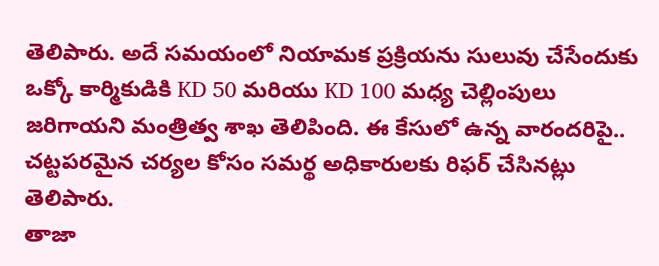తెలిపారు. అదే సమయంలో నియామక ప్రక్రియను సులువు చేసేందుకు ఒక్కో కార్మికుడికి KD 50 మరియు KD 100 మధ్య చెల్లింపులు జరిగాయని మంత్రిత్వ శాఖ తెలిపింది. ఈ కేసులో ఉన్న వారందరిపై.. చట్టపరమైన చర్యల కోసం సమర్థ అధికారులకు రిఫర్ చేసినట్లు తెలిపారు.
తాజా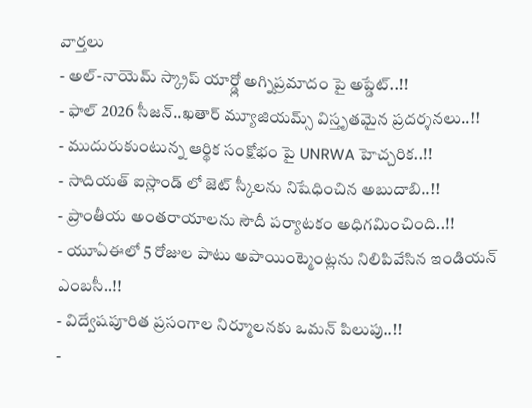వార్తలు
- అల్-నాయెమ్ స్క్రాప్ యార్డ్లో అగ్నిప్రమాదం పై అప్డేట్..!!
- ఫాల్ 2026 సీజన్..ఖతార్ మ్యూజియమ్స్ విస్తృతమైన ప్రదర్శనలు..!!
- ముదురుకుంటున్న ఆర్థిక సంక్షోభం పై UNRWA హెచ్చరిక..!!
- సాదియత్ ఐస్లాండ్ లో జెట్ స్కీలను నిషేధించిన అబుదాబి..!!
- ప్రాంతీయ అంతరాయాలను సౌదీ పర్యాటకం అధిగమించింది..!!
- యూఏఈలో 5 రోజుల పాటు అపాయింట్మెంట్లను నిలిపివేసిన ఇండియన్ ఎంబసీ..!!
- విద్వేషపూరిత ప్రసంగాల నిర్మూలనకు ఒమన్ పిలుపు..!!
-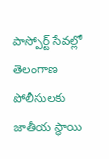పాస్పోర్ట్ సేవల్లో తెలంగాణ పోలీసులకు జాతీయ స్థాయి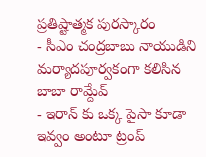ప్రతిష్టాత్మక పురస్కారం
- సీఎం చంద్రబాబు నాయుడిని మర్యాదపూర్వకంగా కలిసిన బాబా రామ్దేవ్
- ఇరాన్ కు ఒక్క పైసా కూడా ఇవ్వం అంటూ ట్రంప్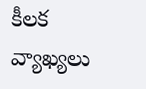కీలక వ్యాఖ్యలు